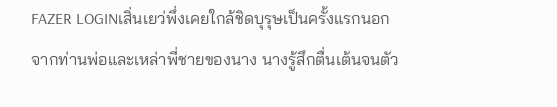FAZER LOGINเสิ่นเยว่พึ่งเคยใกล้ชิดบุรุษเป็นครั้งแรกนอกจากท่านพ่อและเหล่าพี่ชายของนาง นางรู้สึกตื่นเต้นจนตัว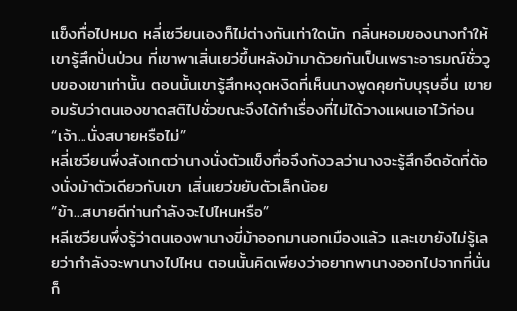แข็งทื่อไปหมด หลี่เซวียนเองก็ไม่ต่างกันเท่าใดนัก กลิ่นหอมของนางทำให้เขารู้สึกปั่นป่วน ที่เขาพาเสิ่นเยว่ขึ้นหลังม้ามาด้วยกันเป็นเพราะอารมณ์ชั่ววูบของเขาเท่านั้น ตอนนั้นเขารู้สึกหงุดหงิดที่เห็นนางพูดคุยกับบุรุษอื่น เขายอมรับว่าตนเองขาดสติไปชั่วขณะจึงได้ทำเรื่องที่ไม่ได้วางแผนเอาไว้ก่อน
“เจ้า...นั่งสบายหรือไม่”
หลี่เซวียนพึ่งสังเกตว่านางนั่งตัวแข็งทื่อจึงกังวลว่านางจะรู้สึกอึดอัดที่ต้องนั่งม้าตัวเดียวกับเขา เสิ่นเยว่ขยับตัวเล็กน้อย
“ข้า...สบายดีท่านกำลังจะไปไหนหรือ”
หลีเซวียนพึ่งรู้ว่าตนเองพานางขี่ม้าออกมานอกเมืองแล้ว และเขายังไม่รู้เลยว่ากำลังจะพานางไปไหน ตอนนั้นคิดเพียงว่าอยากพานางออกไปจากที่นั่นก็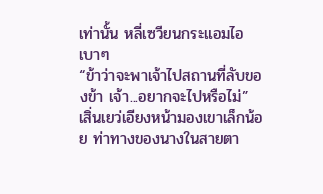เท่านั้น หลี่เซวียนกระแอมไอเบาๆ
“ข้าว่าจะพาเจ้าไปสถานที่ลับของข้า เจ้า...อยากจะไปหรือไม่”
เสิ่นเยว่เอียงหน้ามองเขาเล็กน้อย ท่าทางของนางในสายตา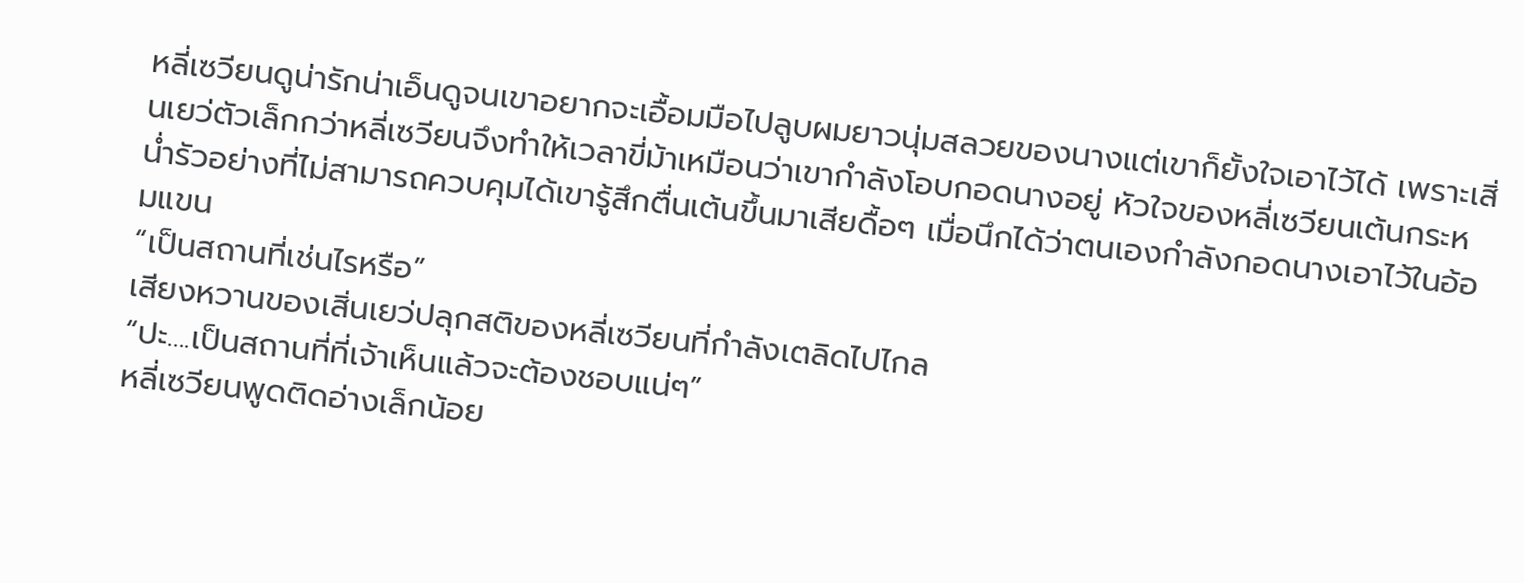หลี่เซวียนดูน่ารักน่าเอ็นดูจนเขาอยากจะเอื้อมมือไปลูบผมยาวนุ่มสลวยของนางแต่เขาก็ยั้งใจเอาไว้ได้ เพราะเสิ่นเยว่ตัวเล็กกว่าหลี่เซวียนจึงทำให้เวลาขี่ม้าเหมือนว่าเขากำลังโอบกอดนางอยู่ หัวใจของหลี่เซวียนเต้นกระหน่ำรัวอย่างที่ไม่สามารถควบคุมได้เขารู้สึกตื่นเต้นขึ้นมาเสียดื้อๆ เมื่อนึกได้ว่าตนเองกำลังกอดนางเอาไว้ในอ้อมแขน
“เป็นสถานที่เช่นไรหรือ”
เสียงหวานของเสิ่นเยว่ปลุกสติของหลี่เซวียนที่กำลังเตลิดไปไกล
“ปะ....เป็นสถานที่ที่เจ้าเห็นแล้วจะต้องชอบแน่ๆ”
หลี่เซวียนพูดติดอ่างเล็กน้อย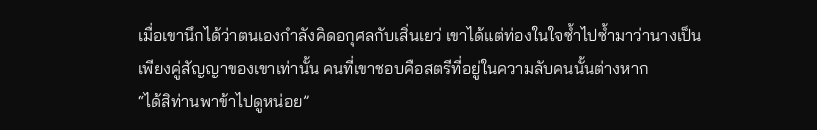เมื่อเขานึกได้ว่าตนเองกำลังคิดอกุศลกับเสิ่นเยว่ เขาได้แต่ท่องในใจซ้ำไปซ้ำมาว่านางเป็นเพียงคู่สัญญาของเขาเท่านั้น คนที่เขาชอบคือสตรีที่อยู่ในความลับคนนั้นต่างหาก
“ได้สิท่านพาข้าไปดูหน่อย”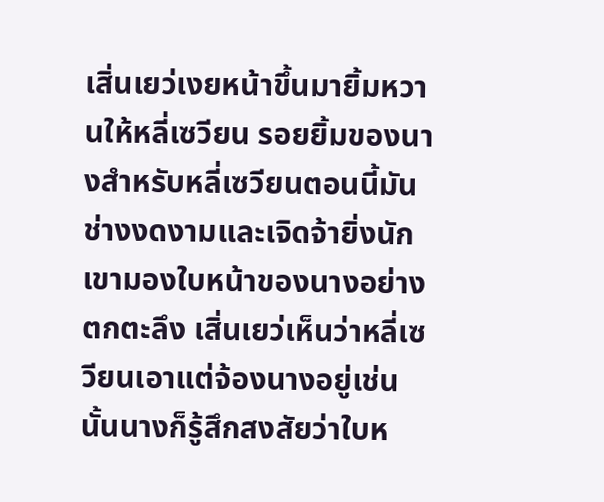เสิ่นเยว่เงยหน้าขึ้นมายิ้มหวานให้หลี่เซวียน รอยยิ้มของนางสำหรับหลี่เซวียนตอนนี้มันช่างงดงามและเจิดจ้ายิ่งนัก เขามองใบหน้าของนางอย่างตกตะลึง เสิ่นเยว่เห็นว่าหลี่เซวียนเอาแต่จ้องนางอยู่เช่นนั้นนางก็รู้สึกสงสัยว่าใบห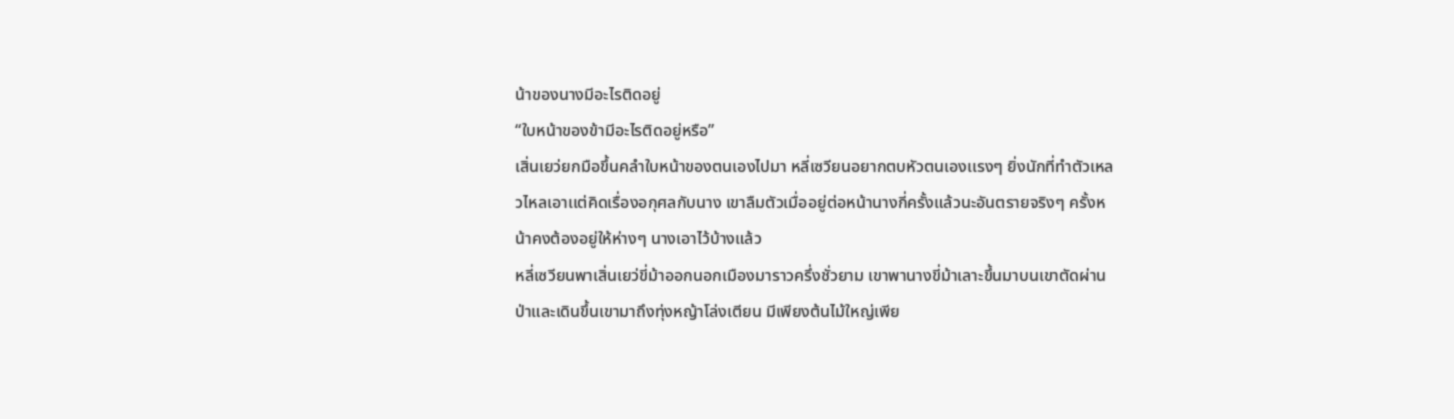น้าของนางมีอะไรติดอยู่
“ใบหน้าของข้ามีอะไรติดอยู่หรือ”
เสิ่นเยว่ยกมือขึ้นคลำใบหน้าของตนเองไปมา หลี่เซวียนอยากตบหัวตนเองเเรงๆ ยิ่งนักที่ทำตัวเหลวไหลเอาเเต่คิดเรื่องอกุศลกับนาง เขาลืมตัวเมื่ออยู่ต่อหน้านางกี่ครั้งแล้วนะอันตรายจริงๆ ครั้งหน้าคงต้องอยู่ให้ห่างๆ นางเอาไว้บ้างแล้ว
หลี่เซวียนพาเสิ่นเยว่ขี่ม้าออกนอกเมืองมาราวครึ่งชั่วยาม เขาพานางขี่ม้าเลาะขึ้นมาบนเขาตัดผ่านป่าและเดินขึ้นเขามาถึงทุ่งหญ้าโล่งเตียน มีเพียงต้นไม้ใหญ่เพีย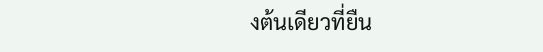งต้นเดียวที่ยืน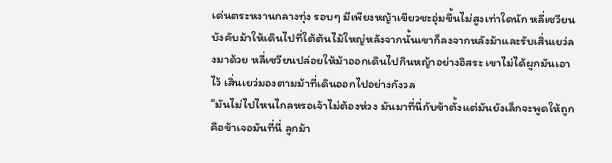เด่นตระหงานกลางทุ่ง รอบๆ มีเพียงหญ้าเขียวชะอุ่มขึ้นไม่สูงเท่าใดนัก หลี่เซวียนบังคับม้าให้เดินไปที่ใต้ต้นไม้ใหญ่หลังจากนั้นเขาก็ลงจากหลังม้าและรับเสิ่นเยว่ลงมาด้วย หลี่เซวียนปล่อยให้ม้าออกเดินไปกินหญ้าอย่างอิสระ เขาไม่ได้ผูกมันเอาไว้ เสิ่นเยว่มองตามม้าที่เดินออกไปอย่างกังวล
“มันไม่ไปไหนไกลหรอเจ้าไม่ต้องห่วง มันมาที่นี่กับข้าตั้งแต่มันยังเล็กจะพูดให้ถูกคือข้าเจอมันที่นี่ ลูกม้า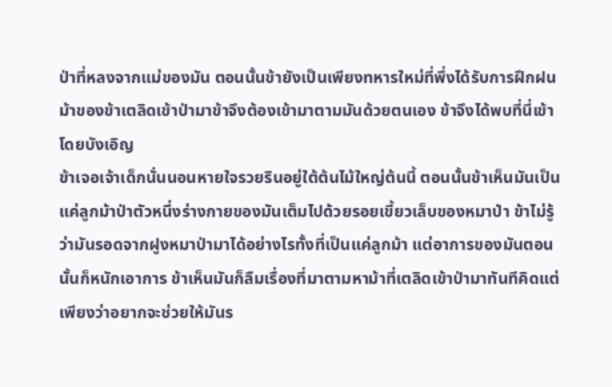ป่าที่หลงจากแม่ของมัน ตอนนั้นข้ายังเป็นเพียงทหารใหม่ที่พึ่งได้รับการฝึกฝน ม้าของข้าเตลิดเข้าป่ามาข้าจึงต้องเข้ามาตามมันด้วยตนเอง ข้าจึงได้พบที่นี่เข้าโดยบังเอิญ
ข้าเจอเจ้าเด็กนั่นนอนหายใจรวยรินอยู่ใต้ต้นไม้ใหญ่ต้นนี้ ตอนนั้นข้าเห็นมันเป็นแค่ลูกม้าป่าตัวหนึ่งร่างกายของมันเต็มไปด้วยรอยเขี้ยวเล็บของหมาป่า ข้าไม่รู้ว่ามันรอดจากฝูงหมาป่ามาได้อย่างไรทั้งที่เป็นแค่ลูกม้า แต่อาการของมันตอนนั้นก็หนักเอาการ ข้าเห็นมันก็ลืมเรื่องที่มาตามหาม้าที่เตลิดเข้าป่ามาทันทีคิดแต่เพียงว่าอยากจะช่วยให้มันร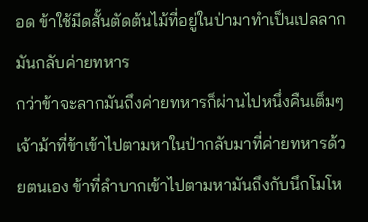อด ข้าใช้มีดสั้นตัดต้นไม้ที่อยู่ในป่ามาทำเป็นเปลลากมันกลับค่ายทหาร
กว่าข้าจะลากมันถึงค่ายทหารก็ผ่านไปหนึ่งคืนเต็มๆ เจ้าม้าที่ข้าเข้าไปตามหาในป่ากลับมาที่ค่ายทหารด้วยตนเอง ข้าที่ลำบากเข้าไปตามหามันถึงกับนึกโมโห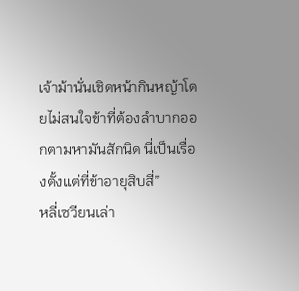เจ้าม้านั่นเชิดหน้ากินหญ้าโดยไม่สนใจข้าที่ต้องลำบากออกตามหามันสักนิด นี่เป็นเรื่องตั้งแต่ที่ข้าอายุสิบสี่”
หลี่เซวียนเล่า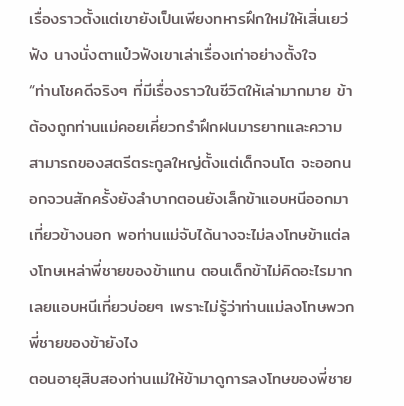เรื่องราวตั้งแต่เขายังเป็นเพียงทหารฝึกใหม่ให้เสิ่นเยว่ฟัง นางนั่งตาแป๋วฟังเขาเล่าเรื่องเก่าอย่างตั้งใจ
“ท่านโชคดีจริงๆ ที่มีเรื่องราวในชีวิตให้เล่ามากมาย ข้าต้องถูกท่านแม่คอยเคี่ยวกรำฝึกฝนมารยาทและความสามารถของสตรีตระกูลใหญ่ตั้งแต่เด็กจนโต จะออกนอกจวนสักครั้งยังลำบากตอนยังเล็กข้าแอบหนีออกมาเที่ยวข้างนอก พอท่านแม่จับได้นางจะไม่ลงโทษข้าแต่ลงโทษเหล่าพี่ชายของข้าแทน ตอนเด็กข้าไม่คิดอะไรมากเลยเเอบหนีเที่ยวบ่อยๆ เพราะไม่รู้ว่าท่านแม่ลงโทษพวกพี่ชายของข้ายังไง
ตอนอายุสิบสองท่านแม่ให้ข้ามาดูการลงโทษของพี่ชาย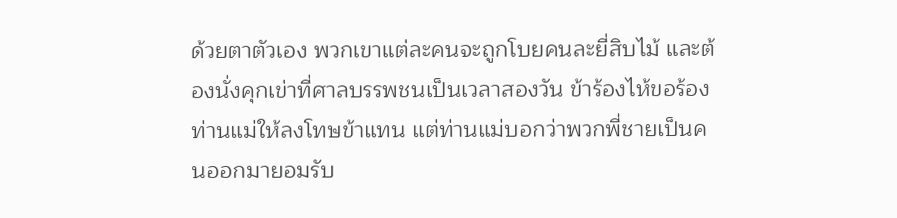ด้วยตาตัวเอง พวกเขาแต่ละคนจะถูกโบยคนละยี่สิบไม้ และต้องนั่งคุกเข่าที่ศาลบรรพชนเป็นเวลาสองวัน ข้าร้องไห้ขอร้องท่านแม่ให้ลงโทษข้าแทน แต่ท่านแม่บอกว่าพวกพี่ชายเป็นคนออกมายอมรับ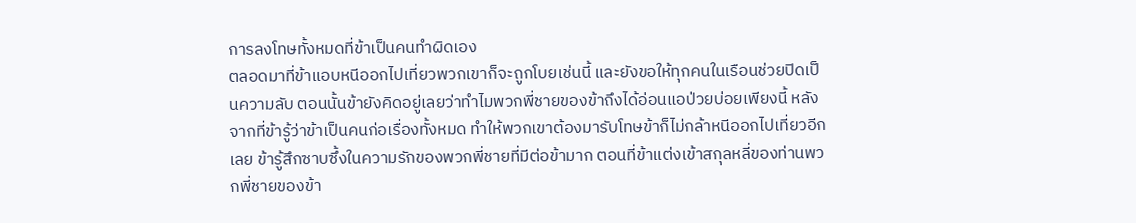การลงโทษทั้งหมดที่ข้าเป็นคนทำผิดเอง
ตลอดมาที่ข้าแอบหนีออกไปเที่ยวพวกเขาก็จะถูกโบยเช่นนี้ และยังขอให้ทุกคนในเรือนช่วยปิดเป็นความลับ ตอนนั้นข้ายังคิดอยู่เลยว่าทำไมพวกพี่ชายของข้าถึงได้อ่อนแอป่วยบ่อยเพียงนี้ หลังจากที่ข้ารู้ว่าข้าเป็นคนก่อเรื่องทั้งหมด ทำให้พวกเขาต้องมารับโทษข้าก็ไม่กล้าหนีออกไปเที่ยวอีกเลย ข้ารู้สึกซาบซึ้งในความรักของพวกพี่ชายที่มีต่อข้ามาก ตอนที่ข้าแต่งเข้าสกุลหลี่ของท่านพวกพี่ชายของข้า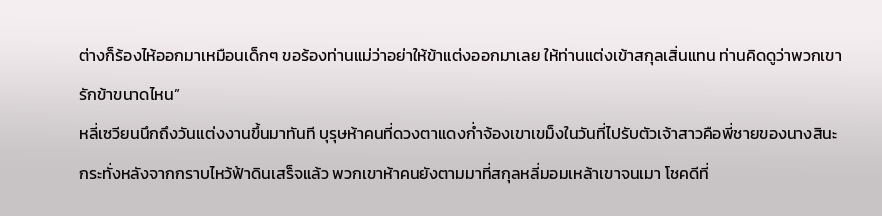ต่างก็ร้องไห้ออกมาเหมือนเด็กๆ ขอร้องท่านแม่ว่าอย่าให้ข้าแต่งออกมาเลย ให้ท่านแต่งเข้าสกุลเสิ่นแทน ท่านคิดดูว่าพวกเขารักข้าขนาดไหน”
หลี่เซวียนนึกถึงวันเเต่งงานขึ้นมาทันที บุรุษห้าคนที่ดวงตาแดงก่ำจ้องเขาเขม็งในวันที่ไปรับตัวเจ้าสาวคือพี่ชายของนางสินะ กระทั่งหลังจากกราบไหว้ฟ้าดินเสร็จแล้ว พวกเขาห้าคนยังตามมาที่สกุลหลี่มอมเหล้าเขาจนเมา โชคดีที่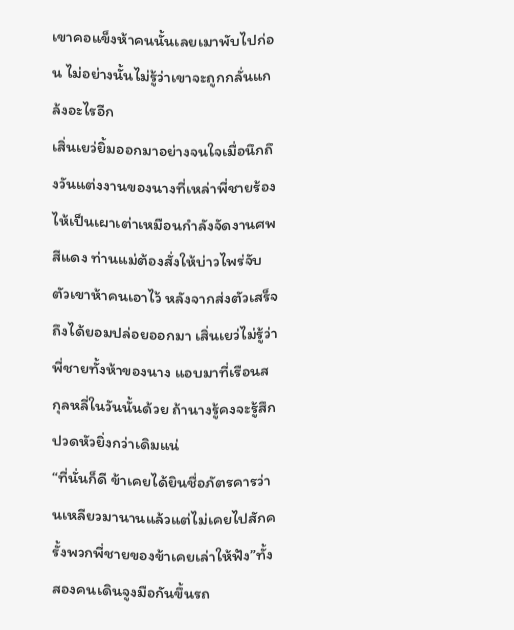เขาคอแข็งห้าคนนั้นเลยเมาพับไปก่อน ไม่อย่างนั้นไม่รู้ว่าเขาจะถูกกลั่นแกล้งอะไรอีก
เสิ่นเยว่ยิ้มออกมาอย่างจนใจเมื่อนึกถึงวันแต่งงานของนางที่เหล่าพี่ชายร้องไห้เป็นเผาเต่าเหมือนกำลังจัดงานศพสีแดง ท่านแม่ต้องสั่งให้บ่าวไพร่จับตัวเขาห้าคนเอาไว้ หลังจากส่งตัวเสร็จถึงได้ยอมปล่อยออกมา เสิ่นเยว่ไม่รู้ว่าพี่ชายทั้งห้าของนาง แอบมาที่เรือนสกุลหลี่ในวันนั้นด้วย ถ้านางรู้คงจะรู้สึกปวดหัวยิ่งกว่าเดิมแน่
“ที่นั่นก็ดี ข้าเคยได้ยินชื่อภัตรคารว่านเหลียวมานานแล้วแต่ไม่เคยไปสักครั้งพวกพี่ชายของข้าเคยเล่าให้ฟัง”ทั้งสองคนเดินจูงมือกันขึ้นรถ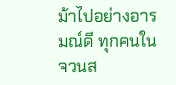ม้าไปอย่างอารมณ์ดี ทุกคนในจวนส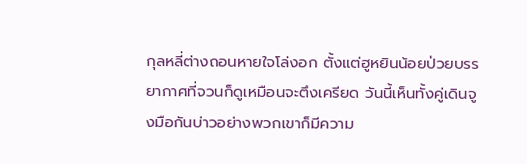กุลหลี่ต่างถอนหายใจโล่งอก ตั้งแต่ฮูหยินน้อยป่วยบรรยากาศที่จวนก็ดูเหมือนจะตึงเครียด วันนี้เห็นทั้งคู่เดินจูงมือกันบ่าวอย่างพวกเขาก็มีความ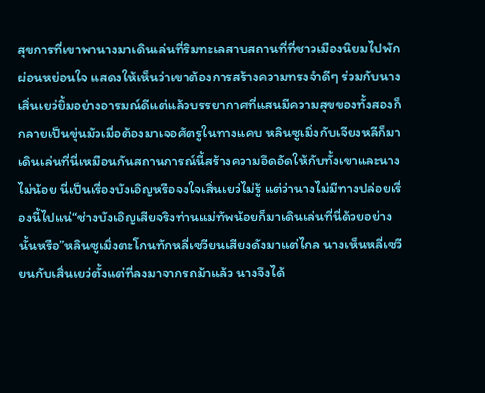สุขการที่เขาพานางมาเดินเล่นที่ริมทะเลสาบสถานที่ที่ชาวเมืองนิยมไปพักผ่อนหย่อนใจ แสดงให้เห็นว่าเขาต้องการสร้างความทรงจำดีๆ ร่วมกับนางเสิ่นเยว่ยิ้มอย่างอารมณ์ดีแต่แล้วบรรยากาศที่แสนมีความสุขของทั้งสองก็กลายเป็นขุ่นมัวเมื่อต้องมาเจอศัตรูในทางแคบ หลินซูเมิ่งกับเจียงหลีก็มาเดินเล่นที่นี่เหมือนกันสถานการณ์นี้สร้างความอึดอัดให้กับทั้งเขาและนางไม่น้อย นี่เป็นเรื่องบังเอิญหรือจงใจเสิ่นเยว่ไม่รู้ แต่ว่านางไม่มีทางปล่อยเรื่องนี้ไปแน่“ช่างบังเอิญเสียจริงท่านแม่ทัพน้อยก็มาเดินเล่นที่นี่ด้วยอย่างนั้นหรือ”หลินซูเมิ่งตะโกนทักหลี่เซวียนเสียงดังมาแต่ไกล นางเห็นหลี่เซวียนกับเสิ่นเยว่ตั้งแต่ที่ลงมาจากรถม้าแล้ว นางจึงได้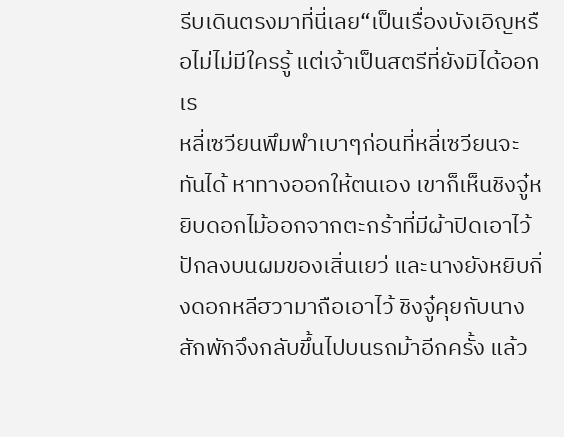รีบเดินตรงมาที่นี่เลย“เป็นเรื่องบังเอิญหรือไม่ไม่มีใครรู้ แต่เจ้าเป็นสตรีที่ยังมิได้ออกเร
หลี่เซวียนพึมพำเบาๆก่อนที่หลี่เซวียนจะทันได้ หาทางออกให้ตนเอง เขาก็เห็นชิงจู๋หยิบดอกไม้ออกจากตะกร้าที่มีผ้าปิดเอาไว้ ปักลงบนผมของเสิ่นเยว่ และนางยังหยิบกิ่งดอกหลีฮวามาถือเอาไว้ ชิงจู๋คุยกับนางสักพักจึงกลับขึ้นไปบนรถม้าอีกครั้ง แล้ว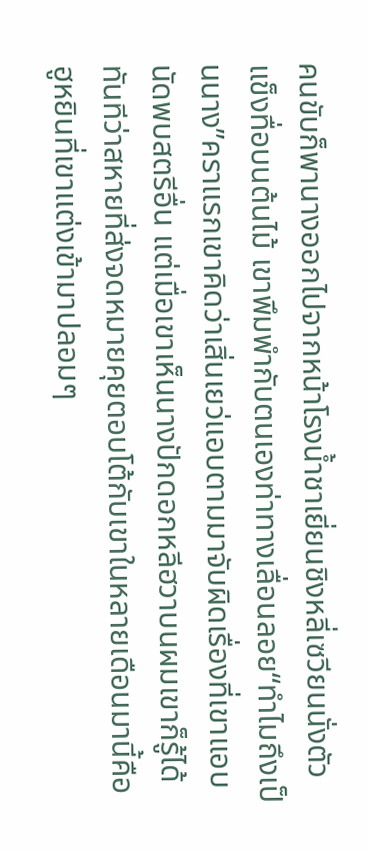คนขับก็พานางออกไปจากหน้าโรงน้ำชาเยี่ยนชิงหลี่เซวียนนั่งตัวแข็งทื่อบนต้นไม้ เขาพึมพำกับตนเองท่าทางเลื่อนลอย“ทำไมถึงเป็นนาง”คราแรกเขาคิดว่าเสิ่นเยว่แอบตามมาจับผิดเรื่องที่เขาแอบนัดพบสตรีอื่น แต่เมื่อเขาเห็นนางปักดอกหลีฮวาบนผมเขาก็รู้ได้ทันทีว่าสหายที่ส่งจดหมายคุยตอบโต้กับเขาในหลายเดือนมานี้คือ ฮูหยินที่เขาแต่งเข้ามาปลอมๆ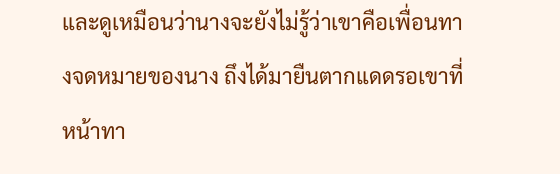และดูเหมือนว่านางจะยังไม่รู้ว่าเขาคือเพื่อนทางจดหมายของนาง ถึงได้มายืนตากแดดรอเขาที่หน้าทา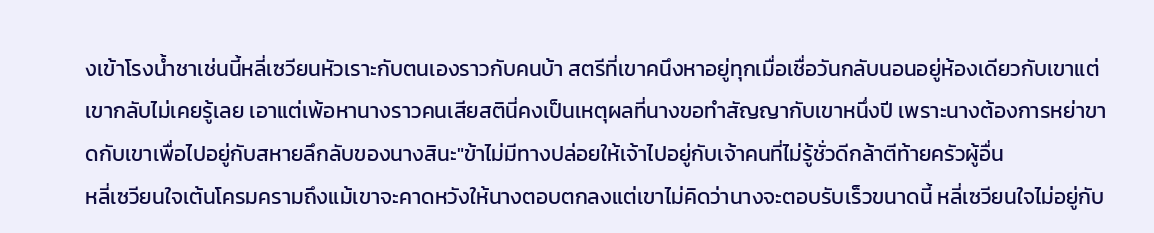งเข้าโรงน้ำชาเช่นนี้หลี่เซวียนหัวเราะกับตนเองราวกับคนบ้า สตรีที่เขาคนึงหาอยู่ทุกเมื่อเชื่อวันกลับนอนอยู่ห้องเดียวกับเขาแต่เขากลับไม่เคยรู้เลย เอาแต่เพ้อหานางราวคนเสียสตินี่คงเป็นเหตุผลที่นางขอทำสัญญากับเขาหนึ่งปี เพราะนางต้องการหย่าขาดกับเขาเพื่อไปอยู่กับสหายลึกลับของนางสินะ"ข้าไม่มีทางปล่อยให้เจ้าไปอยู่กับเจ้าคนที่ไม่รู้ชั่วดีกล้าตีท้ายครัวผู้อื่น
หลี่เซวียนใจเต้นโครมครามถึงแม้เขาจะคาดหวังให้นางตอบตกลงแต่เขาไม่คิดว่านางจะตอบรับเร็วขนาดนี้ หลี่เซวียนใจไม่อยู่กับ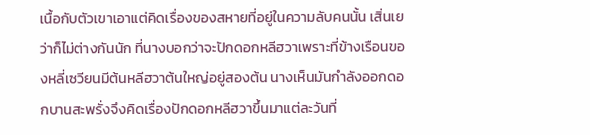เนื้อกับตัวเขาเอาแต่คิดเรื่องของสหายที่อยู่ในความลับคนนั้น เสิ่นเยว่าก็ไม่ต่างกันนัก ที่นางบอกว่าจะปักดอกหลีฮวาเพราะที่ข้างเรือนของหลี่เซวียนมีต้นหลีฮวาต้นใหญ่อยู่สองต้น นางเห็นมันกำลังออกดอกบานสะพรั่งจึงคิดเรื่องปักดอกหลีฮวาขึ้นมาแต่ละวันที่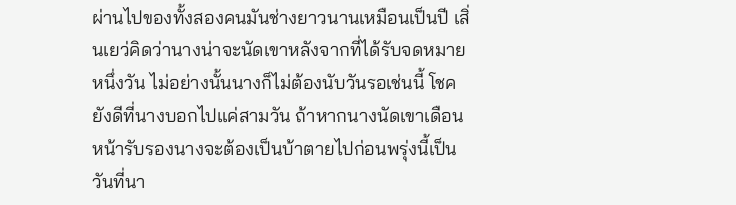ผ่านไปของทั้งสองคนมันช่างยาวนานเหมือนเป็นปี เสิ่นเยว่คิดว่านางน่าจะนัดเขาหลังจากที่ได้รับจดหมายหนึ่งวัน ไม่อย่างนั้นนางก็ไม่ต้องนับวันรอเช่นนี้ โชคยังดีที่นางบอกไปแค่สามวัน ถ้าหากนางนัดเขาเดือนหน้ารับรองนางจะต้องเป็นบ้าตายไปก่อนพรุ่งนี้เป็นวันที่นา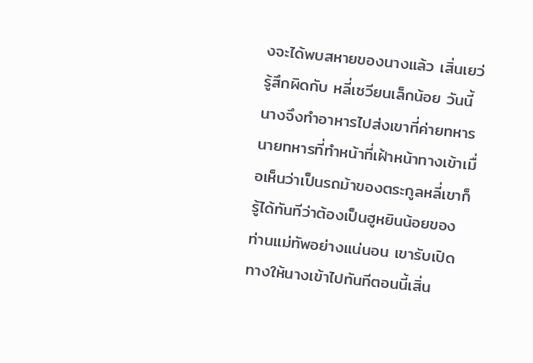งจะได้พบสหายของนางแล้ว เสิ่นเยว่รู้สึกผิดกับ หลี่เซวียนเล็กน้อย วันนี้นางจึงทำอาหารไปส่งเขาที่ค่ายทหาร นายทหารที่ทำหน้าที่เฝ้าหน้าทางเข้าเมื่อเห็นว่าเป็นรถม้าของตระกูลหลี่เขาก็รู้ได้ทันทีว่าต้องเป็นฮูหยินน้อยของท่านแม่ทัพอย่างแน่นอน เขารับเปิดทางให้นางเข้าไปทันทีตอนนี้เสิ่น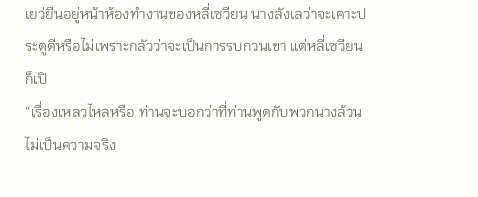เยว่ยืนอยู่หน้าห้องทำงานของหลี่เซวียน นางลังเลว่าจะเคาะประตูดีหรือไม่เพราะกลัวว่าจะเป็นการรบกวนเขา แต่หลี่เซวียนก็เปิ
“เรื่องเหลวไหลหรือ ท่านจะบอกว่าที่ท่านพูดกับพวกนางล้วนไม่เป็นความจริง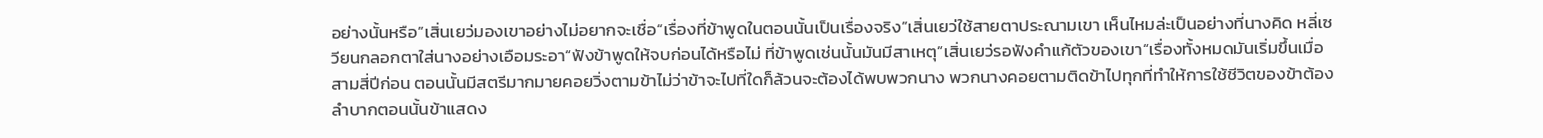อย่างนั้นหรือ”เสิ่นเยว่มองเขาอย่างไม่อยากจะเชื่อ“เรื่องที่ข้าพูดในตอนนั้นเป็นเรื่องจริง”เสิ่นเยว่ใช้สายตาประณามเขา เห็นไหมล่ะเป็นอย่างที่นางคิด หลี่เซวียนกลอกตาใส่นางอย่างเอือมระอา“ฟังข้าพูดให้จบก่อนได้หรือไม่ ที่ข้าพูดเช่นนั้นมันมีสาเหตุ”เสิ่นเยว่รอฟังคำแก้ตัวของเขา“เรื่องทั้งหมดมันเริ่มขึ้นเมื่อสามสี่ปีก่อน ตอนนั้นมีสตรีมากมายคอยวิ่งตามข้าไม่ว่าข้าจะไปที่ใดก็ล้วนจะต้องได้พบพวกนาง พวกนางคอยตามติดข้าไปทุกที่ทำให้การใช้ชีวิตของข้าต้องลำบากตอนนั้นข้าแสดง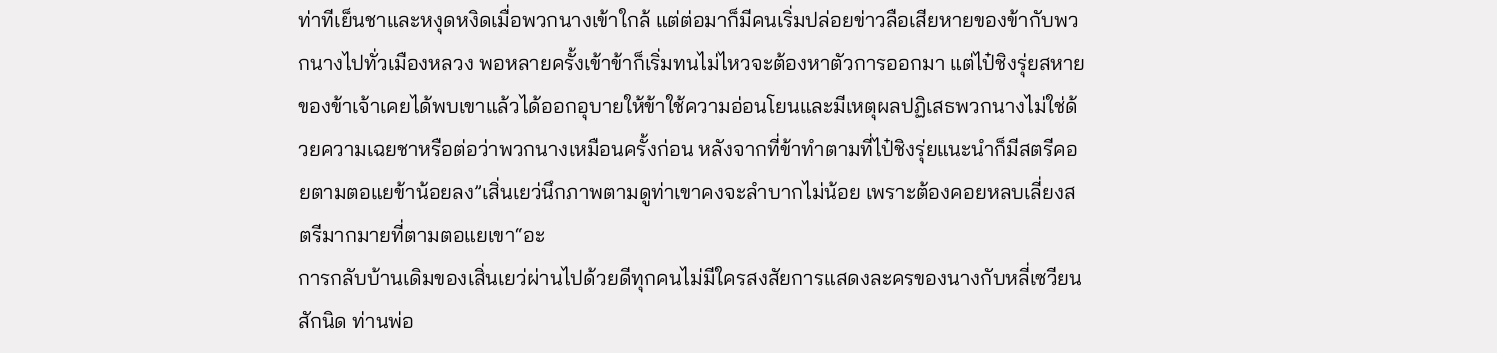ท่าทีเย็นชาและหงุดหงิดเมื่อพวกนางเข้าใกล้ แต่ต่อมาก็มีคนเริ่มปล่อยข่าวลือเสียหายของข้ากับพวกนางไปทั่วเมืองหลวง พอหลายครั้งเข้าข้าก็เริ่มทนไม่ไหวจะต้องหาตัวการออกมา แต่ไป๋ชิงรุ่ยสหายของข้าเจ้าเคยได้พบเขาแล้วได้ออกอุบายให้ข้าใช้ความอ่อนโยนและมีเหตุผลปฏิเสธพวกนางไม่ใช่ด้วยความเฉยชาหรือต่อว่าพวกนางเหมือนครั้งก่อน หลังจากที่ข้าทำตามที่ไป๋ชิงรุ่ยแนะนำก็มีสตรีคอยตามตอแยข้าน้อยลง”เสิ่นเยว่นึกภาพตามดูท่าเขาคงจะลำบากไม่น้อย เพราะต้องคอยหลบเลี่ยงสตรีมากมายที่ตามตอแยเขา“อะ
การกลับบ้านเดิมของเสิ่นเยว่ผ่านไปด้วยดีทุกคนไม่มีใครสงสัยการแสดงละครของนางกับหลี่เซวียนสักนิด ท่านพ่อ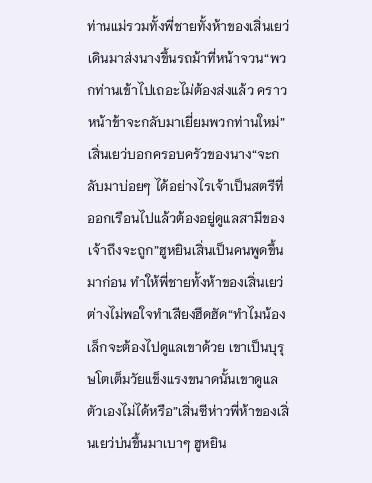ท่านแม่รวมทั้งพี่ชายทั้งห้าของเสิ่นเยว่เดินมาส่งนางขึ้นรถม้าที่หน้าจวน“พวกท่านเข้าไปเถอะไม่ต้องส่งแล้ว คราวหน้าข้าจะกลับมาเยี่ยมพวกท่านใหม่”เสิ่นเยว่บอกครอบครัวของนาง“จะกลับมาบ่อยๆ ได้อย่างไรเจ้าเป็นสตรีที่ออกเรือนไปแล้วต้องอยู่ดูแลสามีของเจ้าถึงจะถูก”ฮูหยินเสิ่นเป็นคนพูดขึ้นมาก่อน ทำให้พี่ชายทั้งห้าของเสิ่นเยว่ต่างไม่พอใจทำเสียงฮึดฮัด“ทำไมน้องเล็กจะต้องไปดูแลเขาด้วย เขาเป็นบุรุษโตเต็มวัยแข็งแรงขนาดนั้นเขาดูแลตัวเองไม่ได้หรือ”เสิ่นซีห่าวพี่ห้าของเสิ่นเยว่บ่นขึ้นมาเบาๆ ฮูหยิน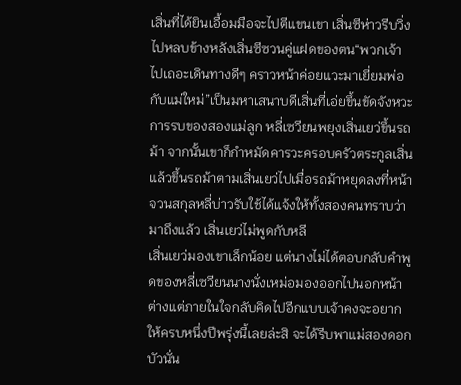เสิ่นที่ได้ยินเอื้อมมือจะไปตีแขนเขา เสิ่นซีห่าวรีบวิ่งไปหลบข้างหลังเสิ่นซีซวนคู่แฝดของตน“พวกเจ้าไปเถอะเดินทางดีๆ คราวหน้าค่อยแวะมาเยี่ยมพ่อกับแม่ใหม่”เป็นมหาเสนาบดีเสิ่นที่เอ่ยขึ้นขัดจังหวะการรบของสองแม่ลูก หลี่เซวียนพยุงเสิ่นเยว่ขึ้นรถม้า จากนั้นเขาก็กำหมัดคารวะครอบครัวตระกูลเสิ่นแล้วขึ้นรถม้าตามเสิ่นเยว่ไปเมื่อรถม้าหยุดลงที่หน้าจวนสกุลหลี่บ่าวรับใช้ได้แจ้งให้ทั้งสองคนทราบว่ามาถึงแล้ว เสิ่นเยว่ไม่พูดกับหลี
เสิ่นเยว่มองเขาเล็กน้อย แต่นางไม่ได้ตอบกลับคำพูดของหลี่เซวียนนางนั่งเหม่อมองออกไปนอกหน้าต่างแต่ภายในใจกลับคิดไปอีกแบบเจ้าคงจะอยากให้ครบหนึ่งปีพรุ่งนี้เลยล่ะสิ จะได้รีบพาแม่สองดอกบัวนั่น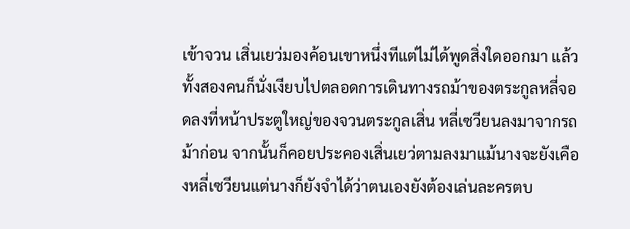เข้าจวน เสิ่นเยว่มองค้อนเขาหนึ่งทีแต่ไม่ได้พูดสิ่งใดออกมา แล้วทั้งสองคนก็นั่งเงียบไปตลอดการเดินทางรถม้าของตระกูลหลี่จอดลงที่หน้าประตูใหญ่ของจวนตระกูลเสิ่น หลี่เซวียนลงมาจากรถม้าก่อน จากนั้นก็คอยประคองเสิ่นเยว่ตามลงมาแม้นางจะยังเคืองหลี่เซวียนแต่นางก็ยังจำได้ว่าตนเองยังต้องเล่นละครตบ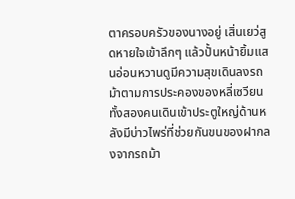ตาครอบครัวของนางอยู่ เสิ่นเยว่สูดหายใจเข้าลึกๆ แล้วปั้นหน้ายิ้มแสนอ่อนหวานดูมีความสุขเดินลงรถม้าตามการประคองของหลี่เซวียนทั้งสองคนเดินเข้าประตูใหญ่ด้านหลังมีบ่าวไพร่ที่ช่วยกันขนของฝากลงจากรถม้า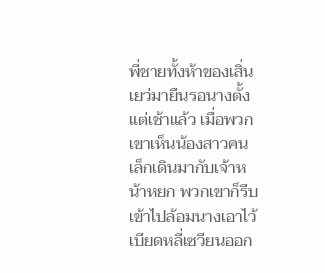พี่ชายทั้งห้าของเสิ่นเยว่มายืนรอนางตั้งแต่เช้าแล้ว เมื่อพวกเขาเห็นน้องสาวคนเล็กเดินมากับเจ้าหน้าหยก พวกเขาก็รีบเข้าไปล้อมนางเอาไว้ เบียดหลี่เซวียนออก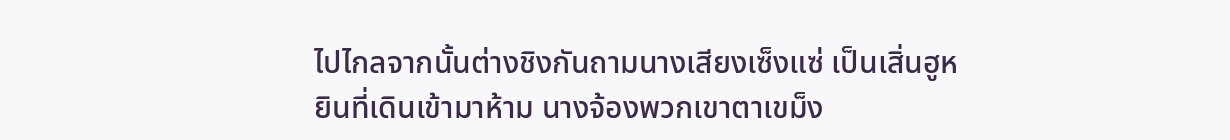ไปไกลจากนั้นต่างชิงกันถามนางเสียงเซ็งแซ่ เป็นเสิ่นฮูหยินที่เดินเข้ามาห้าม นางจ้องพวกเขาตาเขม็ง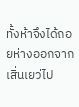ทั้งห้าจึงได้ถอยห่างออกจากเสิ่นเยว่ไป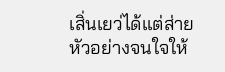เสิ่นเยว่ได้แต่ส่ายหัวอย่างจนใจให้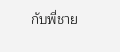กับพี่ชาย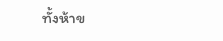ทั้งห้าข